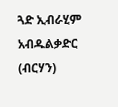ጓድ ኢብራሂም አብዱልቃድር (ብርሃን)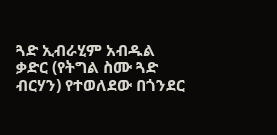ጓድ ኢብራሂም አብዱል ቃድር (የትግል ስሙ ጓድ ብርሃን) የተወለደው በጎንደር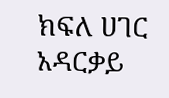ክፍለ ሀገር አዳርቃይ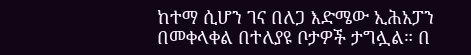ከተማ ሲሆን ገና በለጋ እድሜው ኢሕአፓን በመቀላቀል በተለያዩ ቦታዎች ታግሏል። በ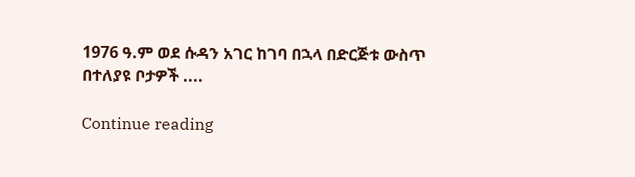1976 ዓ.ም ወደ ሱዳን አገር ከገባ በኋላ በድርጅቱ ውስጥ በተለያዩ ቦታዎች ....

Continue reading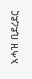አሓዝ ቢደረደር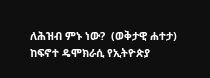ለሕዝብ ምኑ ነው?  (ወቅታዊ ሐተታ) ከፍኖተ ዴሞክራሲ የኢትዮጵያ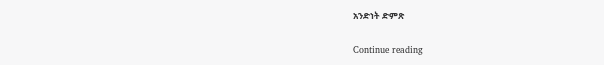አንድነት ድምጽ

Continue reading